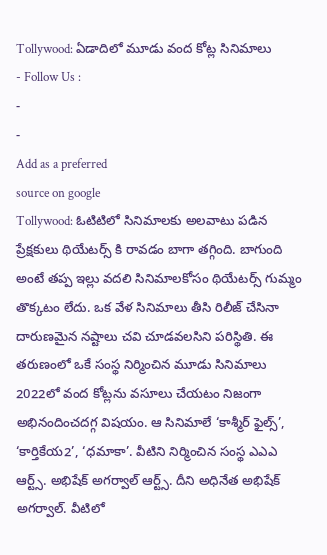Tollywood: ఏడాదిలో మూడు వంద కోట్ల సినిమాలు
- Follow Us :
-
-
Add as a preferred
source on google
Tollywood: ఓటిటిలో సినిమాలకు అలవాటు పడిన ప్రేక్షకులు థియేటర్స్ కి రావడం బాగా తగ్గింది. బాగుంది అంటే తప్ప ఇల్లు వదలి సినిమాలకోసం థియేటర్స్ గుమ్మం తొక్కటం లేదు. ఒక వేళ సినిమాలు తీసి రిలీజ్ చేసినా దారుణమైన నష్టాలు చవి చూడవలసిని పరిస్థితి. ఈ తరుణంలో ఒకే సంస్థ నిర్మించిన మూడు సినిమాలు 2022లో వంద కోట్లను వసూలు చేయటం నిజంగా అభినందించదగ్గ విషయం. ఆ సినిమాలే ‘కాశ్మీర్ ఫైల్స్’, ‘కార్తికేయ2’, ‘ధమాకా’. వీటిని నిర్మించిన సంస్థ ఎఎఎ ఆర్ట్స్. అభిషేక్ అగర్వాల్ ఆర్ట్స్. దీని అధినేత అభిషేక్ అగర్వాల్. వీటిలో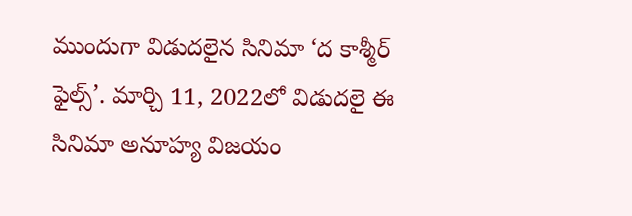ముందుగా విడుదలైన సినిమా ‘ద కాశ్మీర్ ఫైల్స్’. మార్చి 11, 2022లో విడుదలై ఈ సినిమా అనూహ్య విజయం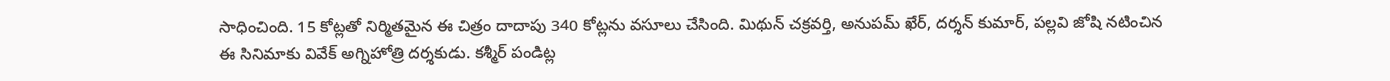సాధించింది. 15 కోట్లతో నిర్మితమైన ఈ చిత్రం దాదాపు 340 కోట్లను వసూలు చేసింది. మిథున్ చక్రవర్తి, అనుపమ్ ఖేర్, దర్శన్ కుమార్, పల్లవి జోషి నటించిన ఈ సినిమాకు వివేక్ అగ్నిహోత్రి దర్శకుడు. కశ్మీర్ పండిట్ల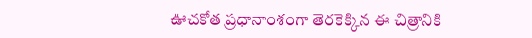ఊచకోత ప్రధానాంశంగా తెరకెక్కిన ఈ చిత్రానికి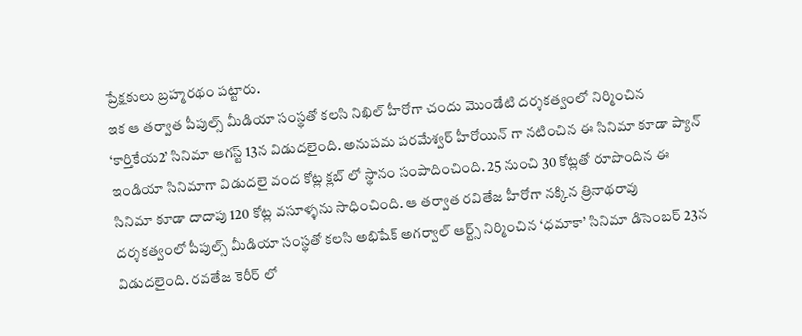ప్రేక్షకులు బ్రహ్మరథం పట్టారు.
ఇక ఆ తర్వాత పీపుల్స్ మీడియా సంస్థతో కలసి నిఖిల్ హీరోగా చందు మొండేటి దర్శకత్వంలో నిర్మించిన ‘కార్తికేయ2’ సినిమా ఆగస్ట్ 13న విడుదలైంది. అనుపమ పరమేశ్వర్ హీరోయిన్ గా నటించిన ఈ సినిమా కూడా ప్యాన్ ఇండియా సినిమాగా విడుదలై వంద కోట్ల క్లబ్ లో స్థానం సంపాదించింది. 25 నుంచి 30 కోట్లతో రూపొందిన ఈ సినిమా కూడా దాదాపు 120 కోట్ల వసూళ్ళను సాధించింది. ఆ తర్వాత రవితేజ హీరోగా నక్కిన త్రినాథరావు దర్శకత్వంలో పీపుల్స్ మీడియా సంస్థతో కలసి అభిషేక్ అగర్వాల్ ఆర్ట్స్ నిర్మించిన ‘ధమాకా’ సినిమా డిసెంబర్ 23న విడుదలైంది. రవతేజ కెరీర్ లో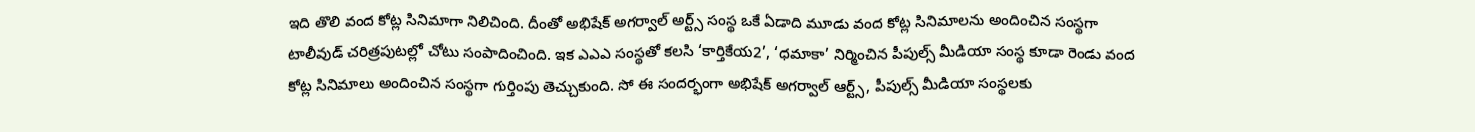ఇది తొలి వంద కోట్ల సినిమాగా నిలిచింది. దీంతో అభిషేక్ అగర్వాల్ అర్ట్స్ సంస్థ ఒకే ఏడాది మూడు వంద కోట్ల సినిమాలను అందించిన సంస్థగా టాలీవుడ్ చరిత్రపుటల్లో చోటు సంపాదించింది. ఇక ఎఎఎ సంస్థతో కలసి ‘కార్తికేయ2’, ‘ధమాకా’ నిర్మించిన పీపుల్స్ మీడియా సంస్థ కూడా రెండు వంద కోట్ల సినిమాలు అందించిన సంస్థగా గుర్తింపు తెచ్చుకుంది. సో ఈ సందర్భంగా అభిషేక్ అగర్వాల్ ఆర్ట్స్, పీపుల్స్ మీడియా సంస్థలకు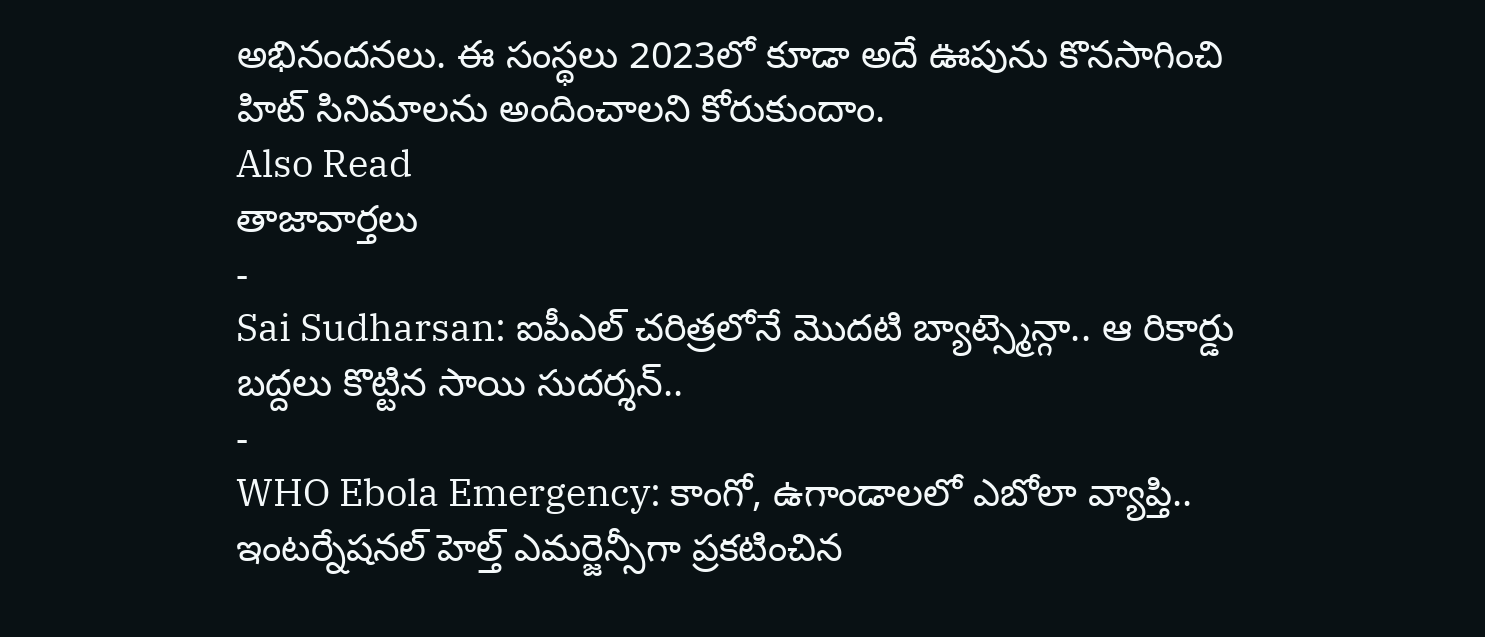అభినందనలు. ఈ సంస్థలు 2023లో కూడా అదే ఊపును కొనసాగించి హిట్ సినిమాలను అందించాలని కోరుకుందాం.
Also Read
తాజావార్తలు
-
Sai Sudharsan: ఐపీఎల్ చరిత్రలోనే మొదటి బ్యాట్స్మెన్గా.. ఆ రికార్డు బద్దలు కొట్టిన సాయి సుదర్శన్..
-
WHO Ebola Emergency: కాంగో, ఉగాండాలలో ఎబోలా వ్యాప్తి.. ఇంటర్నేషనల్ హెల్త్ ఎమర్జెన్సీగా ప్రకటించిన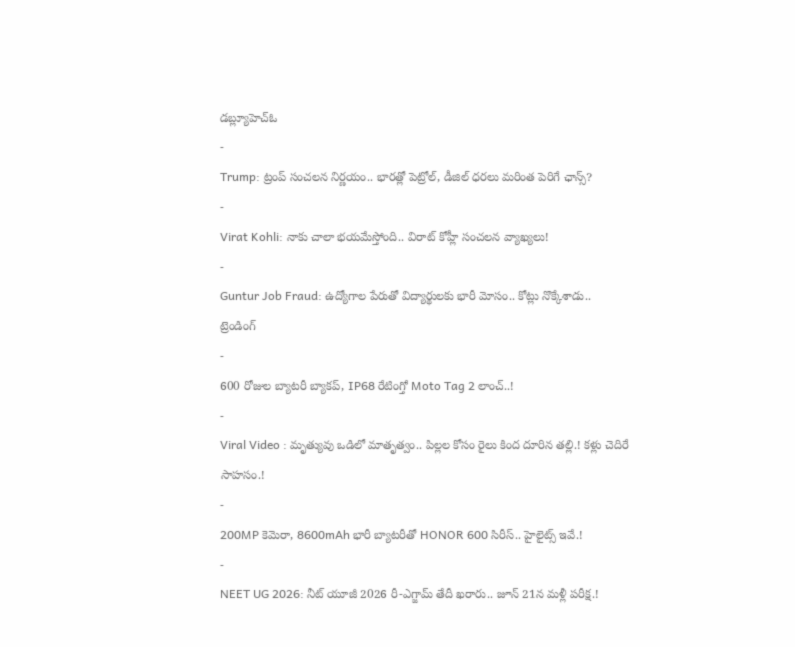డబ్ల్యూహెచ్ఓ
-
Trump: ట్రంప్ సంచలన నిర్ణయం.. భారత్లో పెట్రోల్, డీజిల్ ధరలు మరింత పెరిగే ఛాన్స్?
-
Virat Kohli: నాకు చాలా భయమేస్తోంది.. విరాట్ కోహ్లీ సంచలన వ్యాఖ్యలు!
-
Guntur Job Fraud: ఉద్యోగాల పేరుతో విద్యార్థులకు భారీ మోసం.. కోట్లు నొక్కేశాడు..
ట్రెండింగ్
-
600 రోజుల బ్యాటరీ బ్యాకప్, IP68 రేటింగ్తో Moto Tag 2 లాంచ్..!
-
Viral Video : మృత్యువు ఒడిలో మాతృత్వం.. పిల్లల కోసం రైలు కింద దూరిన తల్లి.! కళ్లు చెదిరే సాహసం.!
-
200MP కెమెరా, 8600mAh భారీ బ్యాటరీతో HONOR 600 సిరీస్.. హైలైట్స్ ఇవే.!
-
NEET UG 2026: నీట్ యూజీ 2026 రీ-ఎగ్జామ్ తేదీ ఖరారు.. జూన్ 21న మళ్లీ పరీక్ష.!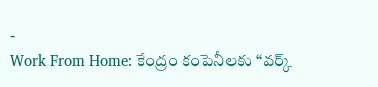-
Work From Home: కేంద్రం కంపెనీలకు “వర్క్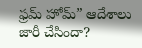ఫ్రమ్ హోమ్” ఆదేశాలు జారీ చేసిందా?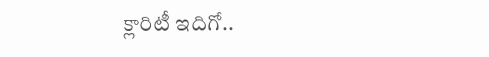క్లారిటీ ఇదిగో..